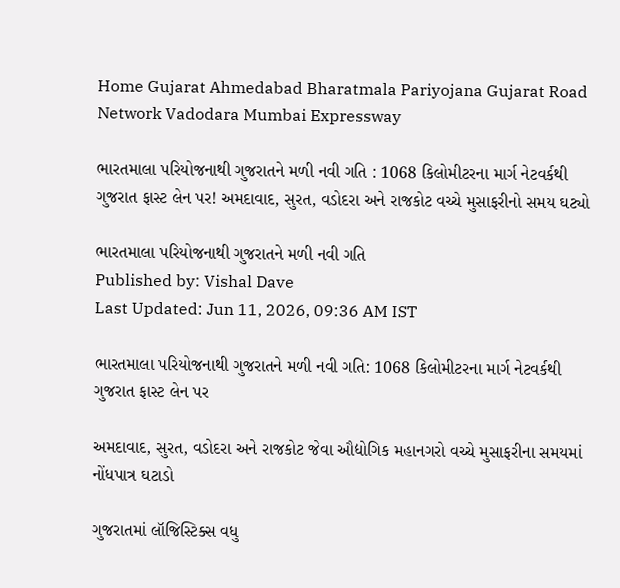Home Gujarat Ahmedabad Bharatmala Pariyojana Gujarat Road Network Vadodara Mumbai Expressway

ભારતમાલા પરિયોજનાથી ગુજરાતને મળી નવી ગતિ : 1068 કિલોમીટરના માર્ગ નેટવર્કથી ગુજરાત ફાસ્ટ લેન પર! અમદાવાદ, સુરત, વડોદરા અને રાજકોટ વચ્ચે મુસાફરીનો સમય ઘટ્યો

ભારતમાલા પરિયોજનાથી ગુજરાતને મળી નવી ગતિ
Published by: Vishal Dave
Last Updated: Jun 11, 2026, 09:36 AM IST

ભારતમાલા પરિયોજનાથી ગુજરાતને મળી નવી ગતિ: 1068 કિલોમીટરના માર્ગ નેટવર્કથી ગુજરાત ફાસ્ટ લેન પર

અમદાવાદ, સુરત, વડોદરા અને રાજકોટ જેવા ઔદ્યોગિક મહાનગરો વચ્ચે મુસાફરીના સમયમાં નોંધપાત્ર ઘટાડો

ગુજરાતમાં લૉજિસ્ટિક્સ વધુ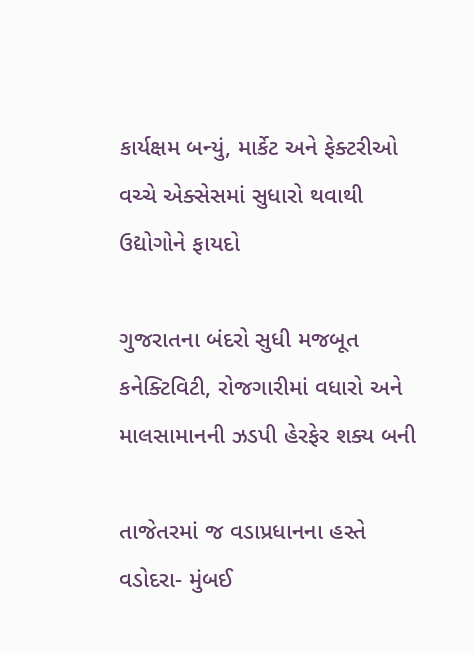કાર્યક્ષમ બન્યું, માર્કેટ અને ફેક્ટરીઓ વચ્ચે એક્સેસમાં સુધારો થવાથી ઉદ્યોગોને ફાયદો

ગુજરાતના બંદરો સુધી મજબૂત કનેક્ટિવિટી, રોજગારીમાં વધારો અને માલસામાનની ઝડપી હેરફેર શક્ય બની

તાજેતરમાં જ વડાપ્રધાનના હસ્તે વડોદરા- મુંબઈ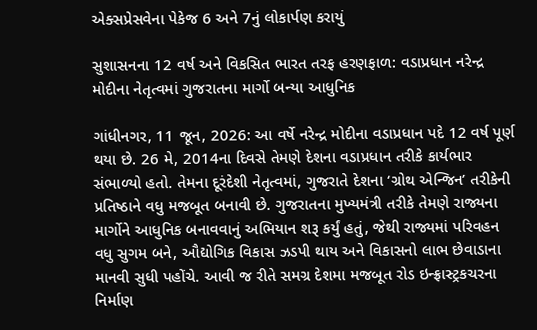એક્સપ્રેસવેના પેકેજ 6 અને 7નું લોકાર્પણ કરાયું

સુશાસનના 12 વર્ષ અને વિકસિત ભારત તરફ હરણફાળ: વડાપ્રધાન નરેન્દ્ર મોદીના નેતૃત્વમાં ગુજરાતના માર્ગો બન્યા આધુનિક

ગાંધીનગર, 11 જૂન, 2026: આ વર્ષે નરેન્દ્ર મોદીના વડાપ્રધાન પદે 12 વર્ષ પૂર્ણ થયા છે. 26 મે, 2014ના દિવસે તેમણે દેશના વડાપ્રધાન તરીકે કાર્યભાર સંભાળ્યો હતો. તેમના દૂરંદેશી નેતૃત્વમાં, ગુજરાતે દેશના ‘ગ્રોથ એન્જિન’ તરીકેની પ્રતિષ્ઠાને વધુ મજબૂત બનાવી છે. ગુજરાતના મુખ્યમંત્રી તરીકે તેમણે રાજ્યના માર્ગોને આધુનિક બનાવવાનું અભિયાન શરૂ કર્યું હતું, જેથી રાજ્યમાં પરિવહન વધુ સુગમ બને, ઔદ્યોગિક વિકાસ ઝડપી થાય અને વિકાસનો લાભ છેવાડાના માનવી સુધી પહોંચે. આવી જ રીતે સમગ્ર દેશમા મજબૂત રોડ ઇન્ફ્રાસ્ટ્રકચરના નિર્માણ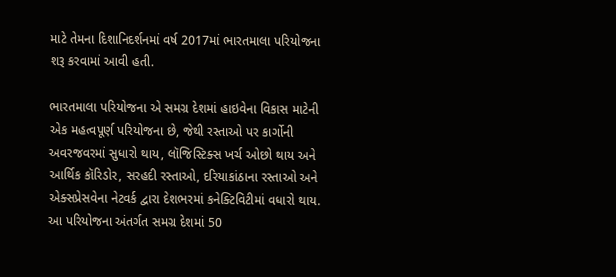માટે તેમના દિશાનિદર્શનમાં વર્ષ 2017માં ભારતમાલા પરિયોજના શરૂ કરવામાં આવી હતી.

ભારતમાલા પરિયોજના એ સમગ્ર દેશમાં હાઇવેના વિકાસ માટેની એક મહત્વપૂર્ણ પરિયોજના છે, જેથી રસ્તાઓ પર કાર્ગોની અવરજવરમાં સુધારો થાય, લૉજિસ્ટિક્સ ખર્ચ ઓછો થાય અને આર્થિક કૉરિડોર, સરહદી રસ્તાઓ, દરિયાકાંઠાના રસ્તાઓ અને એક્સપ્રેસવેના નેટવર્ક દ્વારા દેશભરમાં કનેક્ટિવિટીમાં વધારો થાય. આ પરિયોજના અંતર્ગત સમગ્ર દેશમાં 50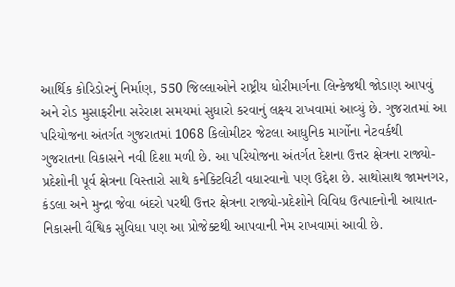આર્થિક કોરિડોરનું નિર્માણ, 550 જિલ્લાઓને રાષ્ટ્રીય ધોરીમાર્ગના લિન્કેજથી જોડાણ આપવું અને રોડ મુસાફરીના સરેરાશ સમયમાં સુધારો કરવાનું લક્ષ્ય રાખવામાં આવ્યું છે. ગુજરાતમાં આ પરિયોજના અંતર્ગત ગુજરાતમાં 1068 કિલોમીટર જેટલા આધુનિક માર્ગોના નેટવર્કથી ગુજરાતના વિકાસને નવી દિશા મળી છે. આ પરિયોજના અંતર્ગત દેશના ઉત્તર ક્ષેત્રના રાજ્યો-પ્રદેશોની પૂર્વ ક્ષેત્રના વિસ્તારો સાથે કનેક્ટિવિટી વધારવાનો પણ ઉદ્દેશ છે. સાથોસાથ જામનગર, કંડલા અને મુન્દ્રા જેવા બંદરો પરથી ઉત્તર ક્ષેત્રના રાજ્યો-પ્રદેશોને વિવિધ ઉત્પાદનોની આયાત-નિકાસની વૈશ્વિક સુવિધા પણ આ પ્રોજેક્ટથી આપવાની નેમ રાખવામાં આવી છે.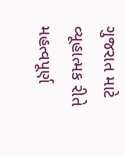ગુજરાત માટે વ્યૂહાત્મક રીતે મહત્વપૂર્ણ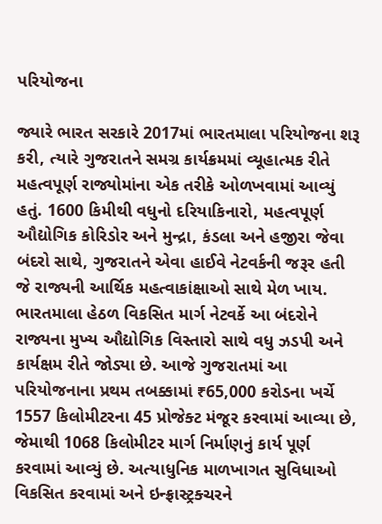પરિયોજના

જ્યારે ભારત સરકારે 2017માં ભારતમાલા પરિયોજના શરૂ કરી, ત્યારે ગુજરાતને સમગ્ર કાર્યક્રમમાં વ્યૂહાત્મક રીતે મહત્વપૂર્ણ રાજ્યોમાંના એક તરીકે ઓળખવામાં આવ્યું હતું. 1600 કિમીથી વધુનો દરિયાકિનારો, મહત્વપૂર્ણ ઔદ્યોગિક કોરિડોર અને મુન્દ્રા, કંડલા અને હજીરા જેવા બંદરો સાથે, ગુજરાતને એવા હાઈવે નેટવર્કની જરૂર હતી જે રાજ્યની આર્થિક મહત્વાકાંક્ષાઓ સાથે મેળ ખાય. ભારતમાલા હેઠળ વિકસિત માર્ગ નેટવર્કે આ બંદરોને રાજ્યના મુખ્ય ઔદ્યોગિક વિસ્તારો સાથે વધુ ઝડપી અને કાર્યક્ષમ રીતે જોડ્યા છે. આજે ગુજરાતમાં આ પરિયોજનાના પ્રથમ તબક્કામાં ₹65,000 કરોડના ખર્ચે 1557 કિલોમીટરના 45 પ્રોજેક્ટ મંજૂર કરવામાં આવ્યા છે, જેમાથી 1068 કિલોમીટર માર્ગ નિર્માણનું કાર્ય પૂર્ણ કરવામાં આવ્યું છે. અત્યાધુનિક માળખાગત સુવિધાઓ વિકસિત કરવામાં અને ઇન્ફ્રાસ્ટ્રક્ચરને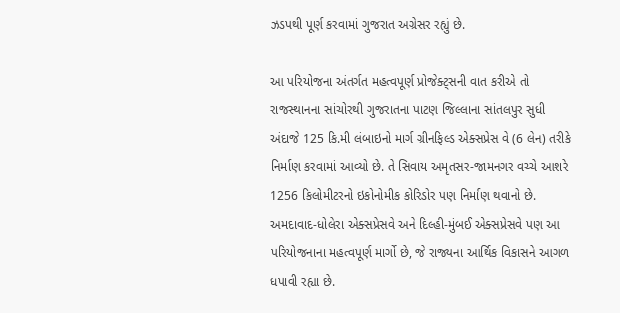ઝડપથી પૂર્ણ કરવામાં ગુજરાત અગ્રેસર રહ્યું છે.

આ પરિયોજના અંતર્ગત મહત્વપૂર્ણ પ્રોજેક્ટ્સની વાત કરીએ તો રાજસ્થાનના સાંચોરથી ગુજરાતના પાટણ જિલ્લાના સાંતલપુર સુધી અંદાજે 125 કિ.મી લંબાઇનો માર્ગ ગ્રીનફિલ્ડ એક્સપ્રેસ વે (6 લેન) તરીકે નિર્માણ કરવામાં આવ્યો છે. તે સિવાય અમૃતસર-જામનગર વચ્ચે આશરે 1256 કિલોમીટરનો ઇકોનોમીક કોરિડોર પણ નિર્માણ થવાનો છે. અમદાવાદ-ધોલેરા એક્સપ્રેસવે અને દિલ્હી-મુંબઈ એક્સપ્રેસવે પણ આ પરિયોજનાના મહત્વપૂર્ણ માર્ગો છે, જે રાજ્યના આર્થિક વિકાસને આગળ ધપાવી રહ્યા છે.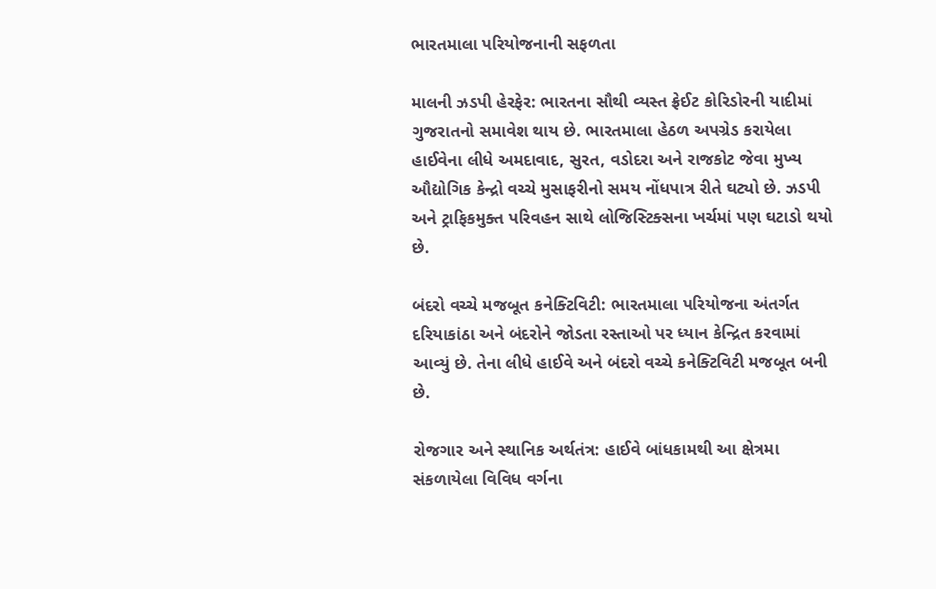ભારતમાલા પરિયોજનાની સફળતા

માલની ઝડપી હેરફેર: ભારતના સૌથી વ્યસ્ત ફ્રેઈટ કોરિડોરની યાદીમાં ગુજરાતનો સમાવેશ થાય છે. ભારતમાલા હેઠળ અપગ્રેડ કરાયેલા હાઈવેના લીધે અમદાવાદ, સુરત, વડોદરા અને રાજકોટ જેવા મુખ્ય ઔદ્યોગિક કેન્દ્રો વચ્ચે મુસાફરીનો સમય નોંધપાત્ર રીતે ઘટ્યો છે. ઝડપી અને ટ્રાફિકમુક્ત પરિવહન સાથે લોજિસ્ટિક્સના ખર્ચમાં પણ ઘટાડો થયો છે.

બંદરો વચ્ચે મજબૂત કનેક્ટિવિટી: ભારતમાલા પરિયોજના અંતર્ગત દરિયાકાંઠા અને બંદરોને જોડતા રસ્તાઓ પર ધ્યાન કેન્દ્રિત કરવામાં આવ્યું છે. તેના લીધે હાઈવે અને બંદરો વચ્ચે કનેક્ટિવિટી મજબૂત બની છે.

રોજગાર અને સ્થાનિક અર્થતંત્ર: હાઈવે બાંધકામથી આ ક્ષેત્રમા સંકળાયેલા વિવિધ વર્ગના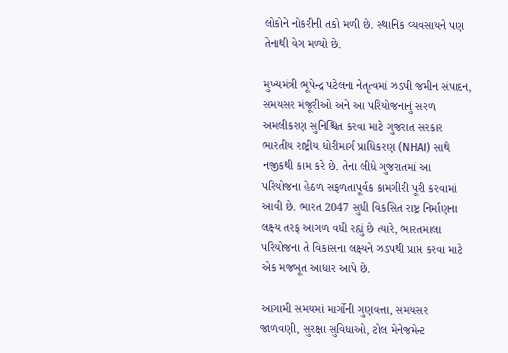લોકોને નોકરીની તકો મળી છે. સ્થાનિક વ્યવસાયને પણ તેનાથી વેગ મળ્યો છે.

મુખ્યમંત્રી ભૂપેન્દ્ર પટેલના નેતૃત્વમાં ઝડપી જમીન સંપાદન, સમયસર મંજૂરીઓ અને આ પરિયોજનાનું સરળ અમલીકરણ સુનિશ્ચિત કરવા માટે ગુજરાત સરકાર ભારતીય રાષ્ટ્રીય ધોરીમાર્ગ પ્રાધિકરણ (NHAI) સાથે નજીકથી કામ કરે છે. તેના લીધે ગુજરાતમાં આ પરિયોજના હેઠળ સફળતાપૂર્વક કામગીરી પૂરી કરવામાં આવી છે. ભારત 2047 સુધી વિકસિત રાષ્ટ્ર નિર્માણના લક્ષ્ય તરફ આગળ વધી રહ્યું છે ત્યારે, ભારતમાલા પરિયોજના તે વિકાસના લક્ષ્યને ઝડપથી પ્રાપ્ત કરવા માટે એક મજબૂત આધાર આપે છે.

આગામી સમયમાં માર્ગોની ગુણવત્તા, સમયસર જાળવણી, સુરક્ષા સુવિધાઓ, ટોલ મેનેજમેન્ટ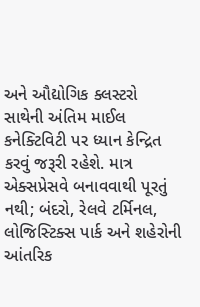અને ઔદ્યોગિક ક્લસ્ટરો સાથેની અંતિમ માઈલ કનેક્ટિવિટી પર ધ્યાન કેન્દ્રિત કરવું જરૂરી રહેશે. માત્ર એક્સપ્રેસવે બનાવવાથી પૂરતું નથી; બંદરો, રેલવે ટર્મિનલ, લોજિસ્ટિક્સ પાર્ક અને શહેરોની આંતરિક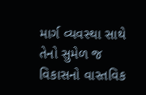માર્ગ વ્યવસ્થા સાથે તેનો સુમેળ જ વિકાસનો વાસ્તવિક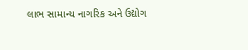લાભ સામાન્ય નાગરિક અને ઉદ્યોગ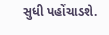સુધી પહોંચાડશે.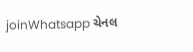joinWhatsapp ચેનલ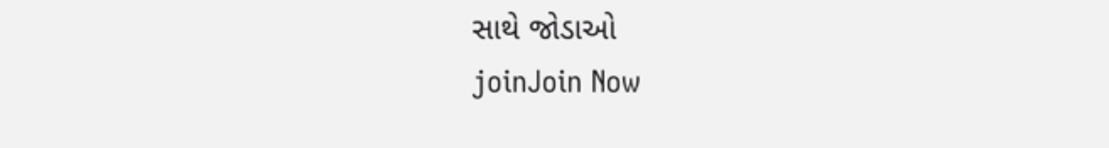સાથે જોડાઓ
joinJoin Now